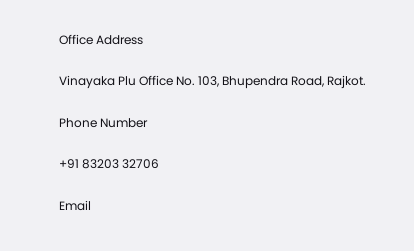Office Address

Vinayaka Plu Office No. 103, Bhupendra Road, Rajkot.

Phone Number

+91 83203 32706

Email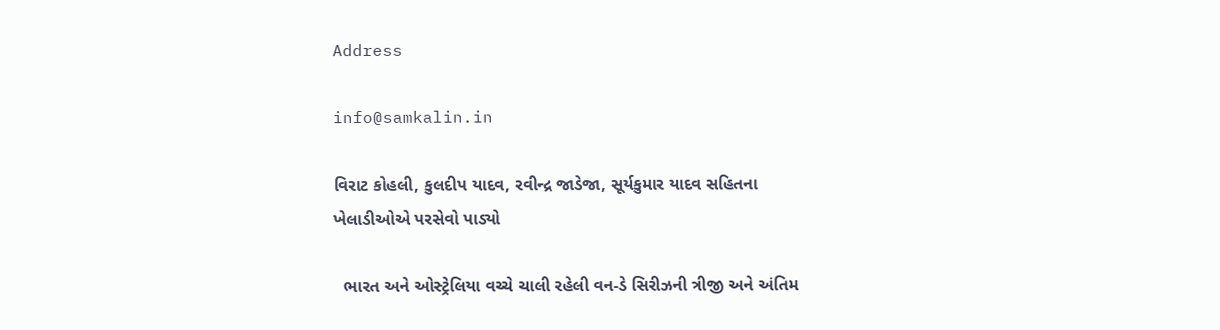Address

info@samkalin.in

વિરાટ કોહલી, કુલદીપ યાદવ, રવીન્દ્ર જાડેજા, સૂર્યકુમાર યાદવ સહિતના ખેલાડીઓએ પરસેવો પાડ્યો

  ભારત અને ઓસ્ટ્રેલિયા વચ્ચે ચાલી રહેલી વન-ડે સિરીઝની ત્રીજી અને અંતિમ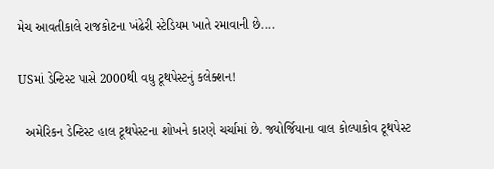મેચ આવતીકાલે રાજકોટના ખંઢેરી સ્ટેડિયમ ખાતે રમાવાની છે....

USમાં ડેન્ટિસ્ટ પાસે 2000થી વધુ ટૂથપેસ્ટનું કલેક્શન!

  અમેરિકન ડેન્ટિસ્ટ હાલ ટૂથપેસ્ટના શોખને કારણે ચર્ચામાં છે. જ્યોર્જિયાના વાલ કોલ્પાકોવ ટૂથપેસ્ટ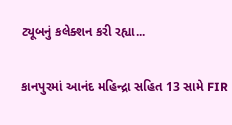ટ્યૂબનું કલેક્શન કરી રહ્યા...

કાનપુરમાં આનંદ મહિન્દ્રા સહિત 13 સામે FIR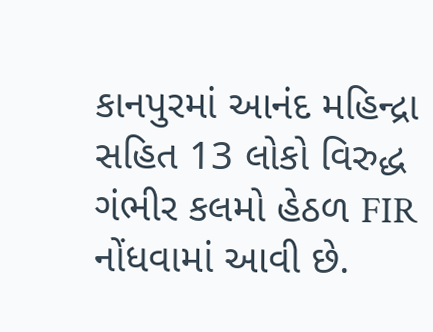કાનપુરમાં આનંદ મહિન્દ્રા સહિત 13 લોકો વિરુદ્ધ ગંભીર કલમો હેઠળ FIR નોંધવામાં આવી છે.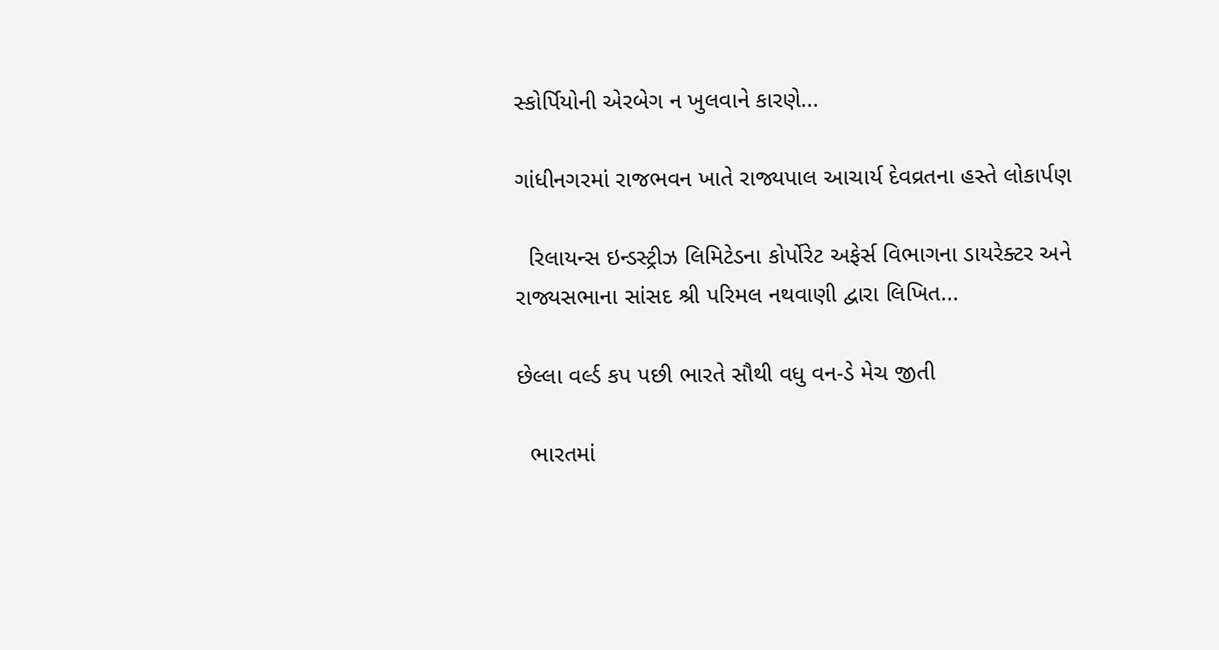સ્કોર્પિયોની એરબેગ ન ખુલવાને કારણે...

ગાંધીનગરમાં રાજભવન ખાતે રાજ્યપાલ આચાર્ય દેવવ્રતના હસ્તે લોકાર્પણ

  રિલાયન્સ ઇન્ડસ્ટ્રીઝ લિમિટેડના કોર્પોરેટ અફેર્સ વિભાગના ડાયરેક્ટર અને રાજ્યસભાના સાંસદ શ્રી પરિમલ નથવાણી દ્વારા લિખિત...

છેલ્લા વર્લ્ડ કપ પછી ભારતે સૌથી વધુ વન-ડે મેચ જીતી

  ભારતમાં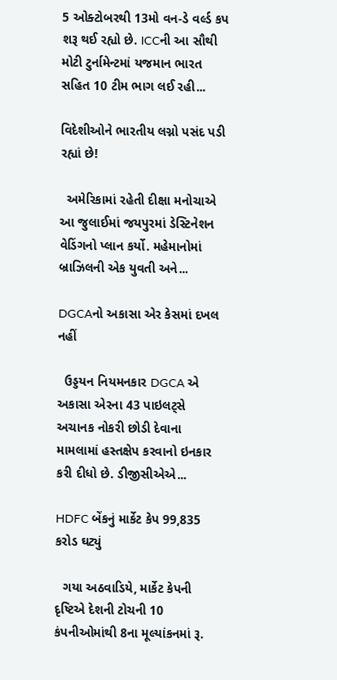5 ઓક્ટોબરથી 13મો વન-ડે વર્લ્ડ કપ શરૂ થઈ રહ્યો છે. ICCની આ સૌથી મોટી ટુર્નામેન્ટમાં યજમાન ભારત સહિત 10 ટીમ ભાગ લઈ રહી...

વિદેશીઓને ભારતીય લગ્નો પસંદ પડી રહ્યાં છે!

  અમેરિકામાં રહેતી દીક્ષા મનોચાએ આ જુલાઈમાં જયપુરમાં ડેસ્ટિનેશન વેડિંગનો પ્લાન કર્યો. મહેમાનોમાં બ્રાઝિલની એક યુવતી અને...

DGCAનો અકાસા એર કેસમાં દખલ નહીં

  ઉડ્ડયન નિયમનકાર DGCA એ અકાસા એરના 43 પાઇલટ્સે અચાનક નોકરી છોડી દેવાના મામલામાં હસ્તક્ષેપ કરવાનો ઇનકાર કરી દીધો છે. ડીજીસીએએ...

HDFC બેંકનું માર્કેટ કેપ 99,835 કરોડ ઘટ્યું

  ગયા અઠવાડિયે, માર્કેટ કેપની દૃષ્ટિએ દેશની ટોચની 10 કંપનીઓમાંથી 8ના મૂલ્યાંકનમાં રૂ.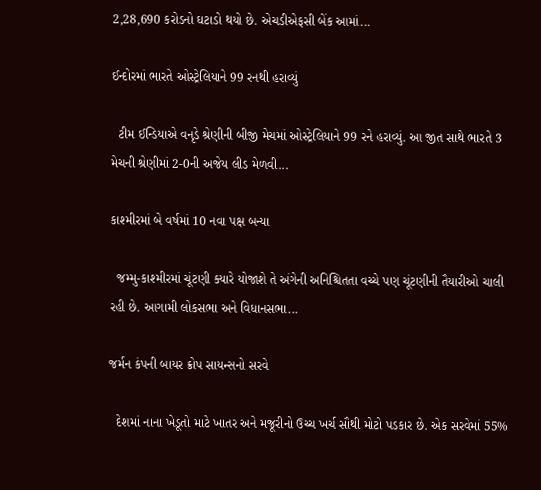2,28,690 કરોડનો ઘટાડો થયો છે. એચડીએફસી બેંક આમાં...

ઈન્દોરમાં ભારતે ઓસ્ટ્રેલિયાને 99 રનથી હરાવ્યું

  ટીમ ઈન્ડિયાએ વનૃડે શ્રેણીની બીજી મેચમાં ઓસ્ટ્રેલિયાને 99 રને હરાવ્યું. આ જીત સાથે ભારતે 3 મેચની શ્રેણીમાં 2-0ની અજેય લીડ મેળવી...

કાશ્મીરમાં બે વર્ષમાં 10 નવા પક્ષ બન્યા

  જમ્મુ-કાશ્મીરમાં ચૂંટણી ક્યારે યોજાશે તે અંગેની અનિશ્ચિતતા વચ્ચે પણ ચૂંટણીની તૈયારીઓ ચાલી રહી છે. આગામી લોકસભા અને વિધાનસભા...

જર્મન કંપની બાયર ક્રોપ સાયન્સનો સરવે

  દેશમાં નાના ખેડૂતો માટે ખાતર અને મજૂરીનો ઉચ્ચ ખર્ચ સૌથી મોટો પડકાર છે. એક સરવેમાં 55%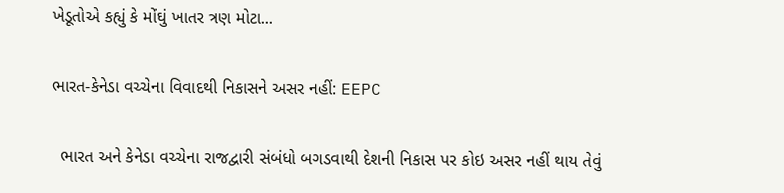ખેડૂતોએ કહ્યું કે મોંઘું ખાતર ત્રણ મોટા...

ભારત-કેનેડા વચ્ચેના વિવાદથી નિકાસને અસર નહીં: EEPC

  ભારત અને કેનેડા વચ્ચેના રાજદ્વારી સંબંધો બગડવાથી દેશની નિકાસ પર કોઇ અસર નહીં થાય તેવું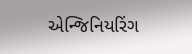એન્જિનિયરિંગ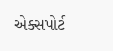એક્સપોર્ટ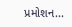પ્રમોશન...